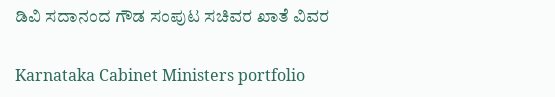ಡಿವಿ ಸದಾನಂದ ಗೌಡ ಸಂಪುಟ ಸಚಿವರ ಖಾತೆ ವಿವರ

Karnataka Cabinet Ministers portfolio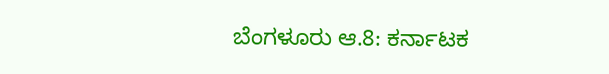ಬೆಂಗಳೂರು ಆ.8: ಕರ್ನಾಟಕ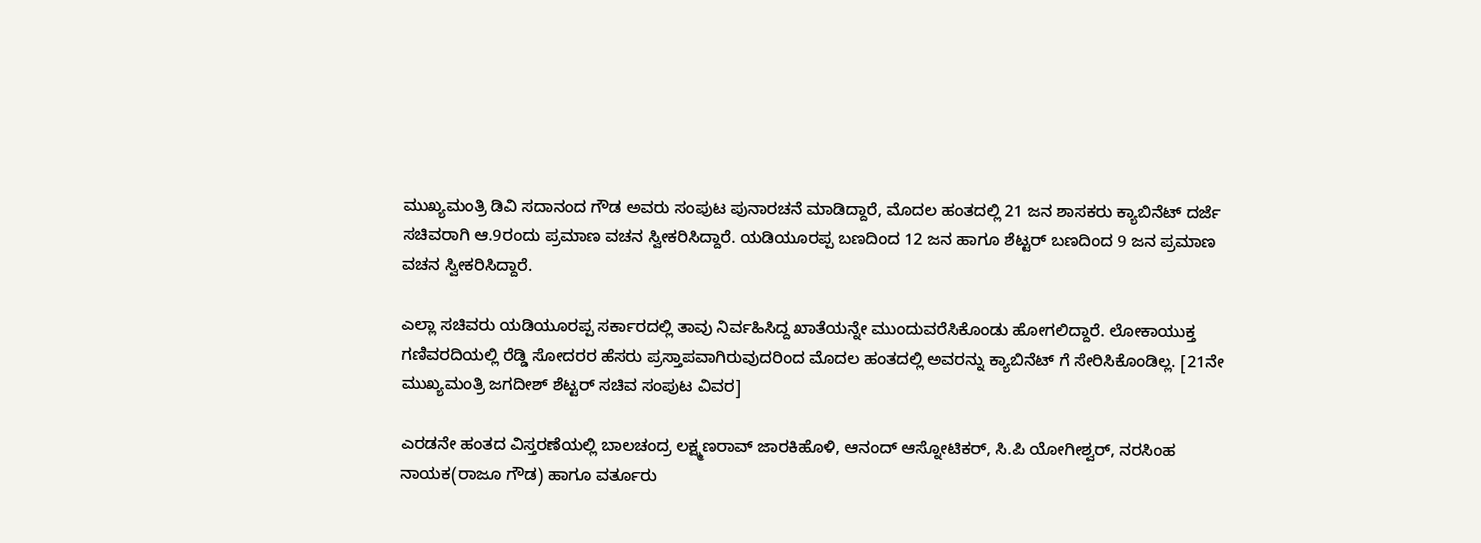ಮುಖ್ಯಮಂತ್ರಿ ಡಿವಿ ಸದಾನಂದ ಗೌಡ ಅವರು ಸಂಪುಟ ಪುನಾರಚನೆ ಮಾಡಿದ್ದಾರೆ, ಮೊದಲ ಹಂತದಲ್ಲಿ 21 ಜನ ಶಾಸಕರು ಕ್ಯಾಬಿನೆಟ್ ದರ್ಜೆ ಸಚಿವರಾಗಿ ಆ.9ರಂದು ಪ್ರಮಾಣ ವಚನ ಸ್ವೀಕರಿಸಿದ್ದಾರೆ. ಯಡಿಯೂರಪ್ಪ ಬಣದಿಂದ 12 ಜನ ಹಾಗೂ ಶೆಟ್ಟರ್ ಬಣದಿಂದ 9 ಜನ ಪ್ರಮಾಣ ವಚನ ಸ್ವೀಕರಿಸಿದ್ದಾರೆ.

ಎಲ್ಲಾ ಸಚಿವರು ಯಡಿಯೂರಪ್ಪ ಸರ್ಕಾರದಲ್ಲಿ ತಾವು ನಿರ್ವಹಿಸಿದ್ದ ಖಾತೆಯನ್ನೇ ಮುಂದುವರೆಸಿಕೊಂಡು ಹೋಗಲಿದ್ದಾರೆ. ಲೋಕಾಯುಕ್ತ ಗಣಿವರದಿಯಲ್ಲಿ ರೆಡ್ಡಿ ಸೋದರರ ಹೆಸರು ಪ್ರಸ್ತಾಪವಾಗಿರುವುದರಿಂದ ಮೊದಲ ಹಂತದಲ್ಲಿ ಅವರನ್ನು ಕ್ಯಾಬಿನೆಟ್ ಗೆ ಸೇರಿಸಿಕೊಂಡಿಲ್ಲ. [21ನೇ ಮುಖ್ಯಮಂತ್ರಿ ಜಗದೀಶ್ ಶೆಟ್ಟರ್ ಸಚಿವ ಸಂಪುಟ ವಿವರ]

ಎರಡನೇ ಹಂತದ ವಿಸ್ತರಣೆಯಲ್ಲಿ ಬಾಲಚಂದ್ರ ಲಕ್ಷ್ಮಣರಾವ್ ಜಾರಕಿಹೊಳಿ, ಆನಂದ್ ಆಸ್ನೋಟಿಕರ್, ಸಿ.ಪಿ ಯೋಗೀಶ್ವರ್, ನರಸಿಂಹ ನಾಯಕ(ರಾಜೂ ಗೌಡ) ಹಾಗೂ ವರ್ತೂರು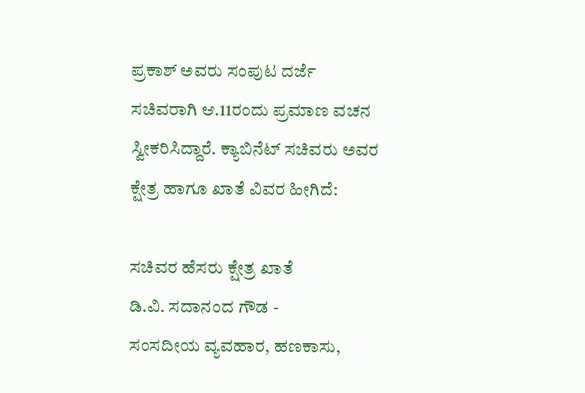ಪ್ರಕಾಶ್ ಅವರು ಸಂಪುಟ ದರ್ಜೆ ಸಚಿವರಾಗಿ ಆ.11ರಂದು ಪ್ರಮಾಣ ವಚನ ಸ್ವೀಕರಿಸಿದ್ದಾರೆ. ಕ್ಯಾಬಿನೆಟ್ ಸಚಿವರು ಅವರ ಕ್ಷೇತ್ರ ಹಾಗೂ ಖಾತೆ ವಿವರ ಹೀಗಿದೆ:

ಸಚಿವರ ಹೆಸರು ಕ್ಷೇತ್ರ ಖಾತೆ
ಡಿ.ವಿ. ಸದಾನಂದ ಗೌಡ -
ಸಂಸದೀಯ ವ್ಯವಹಾರ, ಹಣಕಾಸು,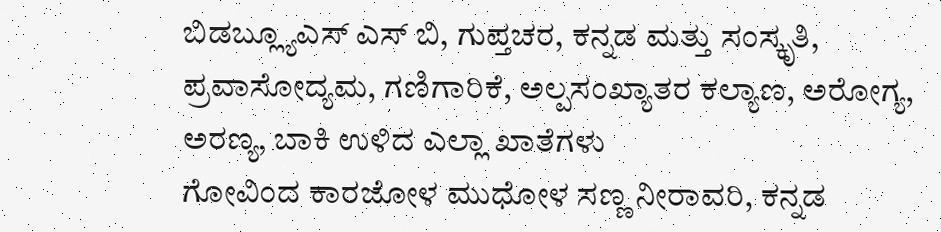ಬಿಡಬ್ಲ್ಯೂಎಸ್ ಎಸ್ ಬಿ, ಗುಪ್ತಚರ, ಕನ್ನಡ ಮತ್ತು ಸಂಸ್ಕೃತಿ, ಪ್ರವಾಸೋದ್ಯಮ, ಗಣಿಗಾರಿಕೆ, ಅಲ್ಪಸಂಖ್ಯಾತರ ಕಲ್ಯಾಣ, ಅರೋಗ್ಯ, ಅರಣ್ಯ, ಬಾಕಿ ಉಳಿದ ಎಲ್ಲಾ ಖಾತೆಗಳು
ಗೋವಿಂದ ಕಾರಜೋಳ ಮುಧೋಳ ಸಣ್ಣ ನೀರಾವರಿ, ಕನ್ನಡ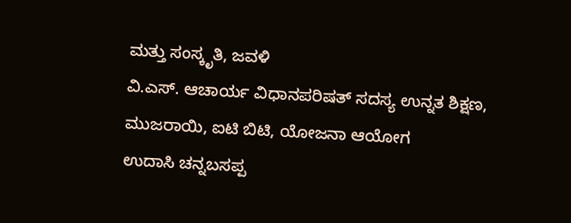ಮತ್ತು ಸಂಸ್ಕೃತಿ, ಜವಳಿ
ವಿ.ಎಸ್. ಆಚಾರ್ಯ ವಿಧಾನಪರಿಷತ್ ಸದಸ್ಯ ಉನ್ನತ ಶಿಕ್ಷಣ, ಮುಜರಾಯಿ, ಐಟಿ ಬಿಟಿ, ಯೋಜನಾ ಆಯೋಗ
ಉದಾಸಿ ಚನ್ನಬಸಪ್ಪ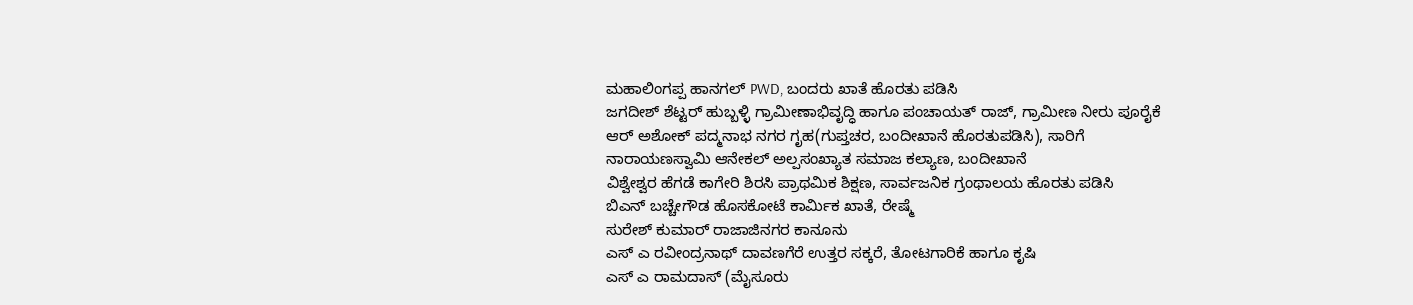ಮಹಾಲಿಂಗಪ್ಪ ಹಾನಗಲ್ PWD, ಬಂದರು ಖಾತೆ ಹೊರತು ಪಡಿಸಿ
ಜಗದೀಶ್ ಶೆಟ್ಟರ್ ಹುಬ್ಬಳ್ಳಿ ಗ್ರಾಮೀಣಾಭಿವೃದ್ಧಿ ಹಾಗೂ ಪಂಚಾಯತ್ ರಾಜ್, ಗ್ರಾಮೀಣ ನೀರು ಪೂರೈಕೆ
ಆರ್ ಅಶೋಕ್ ಪದ್ಮನಾಭ ನಗರ ಗೃಹ(ಗುಪ್ತಚರ, ಬಂದೀಖಾನೆ ಹೊರತುಪಡಿಸಿ), ಸಾರಿಗೆ
ನಾರಾಯಣಸ್ವಾಮಿ ಆನೇಕಲ್ ಅಲ್ಪಸಂಖ್ಯಾತ ಸಮಾಜ ಕಲ್ಯಾಣ, ಬಂದೀಖಾನೆ
ವಿಶ್ವೇಶ್ವರ ಹೆಗಡೆ ಕಾಗೇರಿ ಶಿರಸಿ ಪ್ರಾಥಮಿಕ ಶಿಕ್ಷಣ, ಸಾರ್ವಜನಿಕ ಗ್ರಂಥಾಲಯ ಹೊರತು ಪಡಿಸಿ
ಬಿಎನ್ ಬಚ್ಚೇಗೌಡ ಹೊಸಕೋಟೆ ಕಾರ್ಮಿಕ ಖಾತೆ, ರೇಷ್ಮೆ
ಸುರೇಶ್ ಕುಮಾರ್ ರಾಜಾಜಿನಗರ ಕಾನೂನು
ಎಸ್ ಎ ರವೀಂದ್ರನಾಥ್ ದಾವಣಗೆರೆ ಉತ್ತರ ಸಕ್ಕರೆ, ತೋಟಗಾರಿಕೆ ಹಾಗೂ ಕೃಷಿ
ಎಸ್ ಎ ರಾಮದಾಸ್ (ಮೈಸೂರು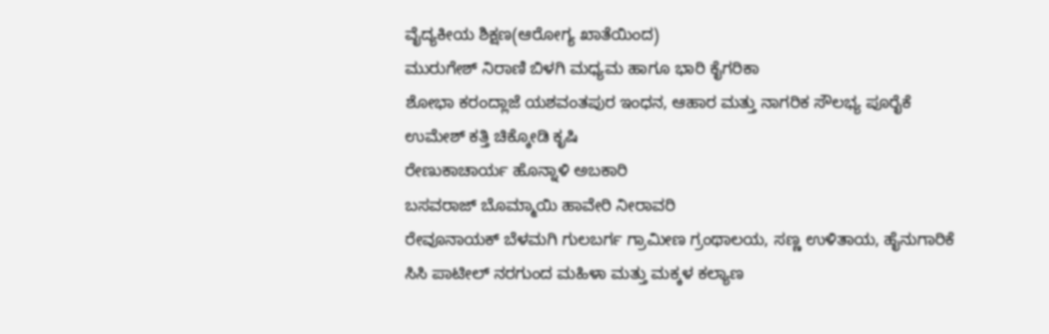ವೈದ್ಯಕೀಯ ಶಿಕ್ಷಣ(ಆರೋಗ್ಯ ಖಾತೆಯಿಂದ)
ಮುರುಗೇಶ್ ನಿರಾಣಿ ಬಿಳಗಿ ಮಧ್ಯಮ ಹಾಗೂ ಭಾರಿ ಕೈಗರಿಕಾ
ಶೋಭಾ ಕರಂದ್ಲಾಜೆ ಯಶವಂತಪುರ ಇಂಧನ, ಆಹಾರ ಮತ್ತು ನಾಗರಿಕ ಸೌಲಭ್ಯ ಪೂರೈಕೆ
ಉಮೇಶ್ ಕತ್ತಿ ಚಿಕ್ಕೋಡಿ ಕೃಷಿ
ರೇಣುಕಾಚಾರ್ಯ ಹೊನ್ನಾಳಿ ಅಬಕಾರಿ
ಬಸವರಾಜ್ ಬೊಮ್ಮಾಯಿ ಹಾವೇರಿ ನೀರಾವರಿ
ರೇವೂನಾಯಕ್ ಬೆಳಮಗಿ ಗುಲಬರ್ಗ ಗ್ರಾಮೀಣ ಗ್ರಂಥಾಲಯ, ಸಣ್ಣ ಉಳಿತಾಯ, ಹೈನುಗಾರಿಕೆ
ಸಿಸಿ ಪಾಟೀಲ್ ನರಗುಂದ ಮಹಿಳಾ ಮತ್ತು ಮಕ್ಕಳ ಕಲ್ಯಾಣ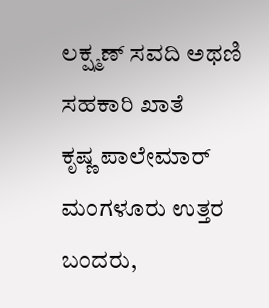ಲಕ್ಷ್ಮಣ್ ಸವದಿ ಅಥಣಿ ಸಹಕಾರಿ ಖಾತೆ
ಕೃಷ್ಣ ಪಾಲೇಮಾರ್ ಮಂಗಳೂರು ಉತ್ತರ ಬಂದರು,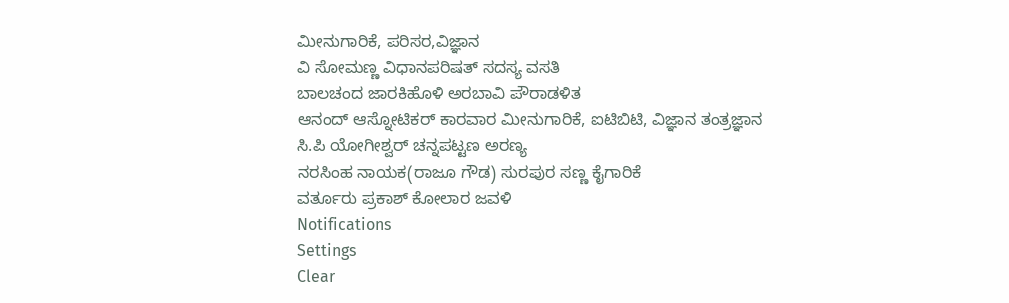ಮೀನುಗಾರಿಕೆ, ಪರಿಸರ,ವಿಜ್ಞಾನ
ವಿ ಸೋಮಣ್ಣ ವಿಧಾನಪರಿಷತ್ ಸದಸ್ಯ ವಸತಿ
ಬಾಲಚಂದ ಜಾರಕಿಹೊಳಿ ಅರಬಾವಿ ಪೌರಾಡಳಿತ
ಆನಂದ್ ಆಸ್ನೋಟಿಕರ್ ಕಾರವಾರ ಮೀನುಗಾರಿಕೆ, ಐಟಿಬಿಟಿ, ವಿಜ್ಞಾನ ತಂತ್ರಜ್ಞಾನ
ಸಿ.ಪಿ ಯೋಗೀಶ್ವರ್ ಚನ್ನಪಟ್ಟಣ ಅರಣ್ಯ
ನರಸಿಂಹ ನಾಯಕ(ರಾಜೂ ಗೌಡ) ಸುರಪುರ ಸಣ್ಣ ಕೈಗಾರಿಕೆ
ವರ್ತೂರು ಪ್ರಕಾಶ್ ಕೋಲಾರ ಜವಳಿ
Notifications
Settings
Clear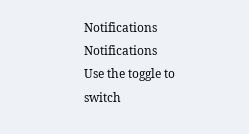Notifications
Notifications
Use the toggle to switch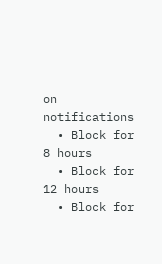on notifications
  • Block for 8 hours
  • Block for 12 hours
  • Block for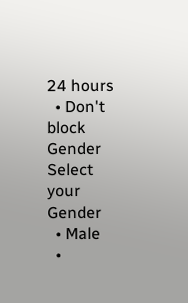24 hours
  • Don't block
Gender
Select your Gender
  • Male
  •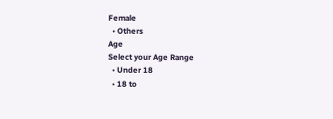Female
  • Others
Age
Select your Age Range
  • Under 18
  • 18 to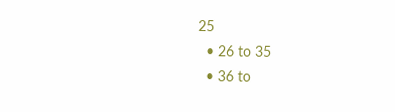25
  • 26 to 35
  • 36 to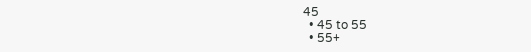45
  • 45 to 55
  • 55+